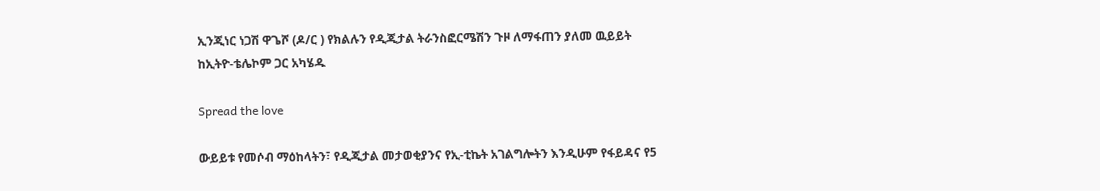ኢንጂነር ነጋሽ ዋጌሾ (ዶ/ር ) የክልሉን የዲጂታል ትራንስፎርሜሽን ጉዞ ለማፋጠን ያለመ ዉይይት ከኢትዮ-ቴሌኮም ጋር አካሄዱ

Spread the love

ውይይቱ የመሶብ ማዕከላትን፣ የዲጂታል መታወቂያንና የኢ-ቲኬት አገልግሎትን እንዲሁም የፋይዳና የ5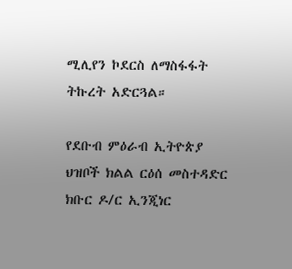ሚሊየን ኮደርስ ለማስፋፋት ትኩረት አድርጓል።

የደቡብ ምዕራብ ኢትዮጵያ ህዝቦች ክልል ርዕሰ መስተዳድር ክቡር ዶ/ር ኢንጂነር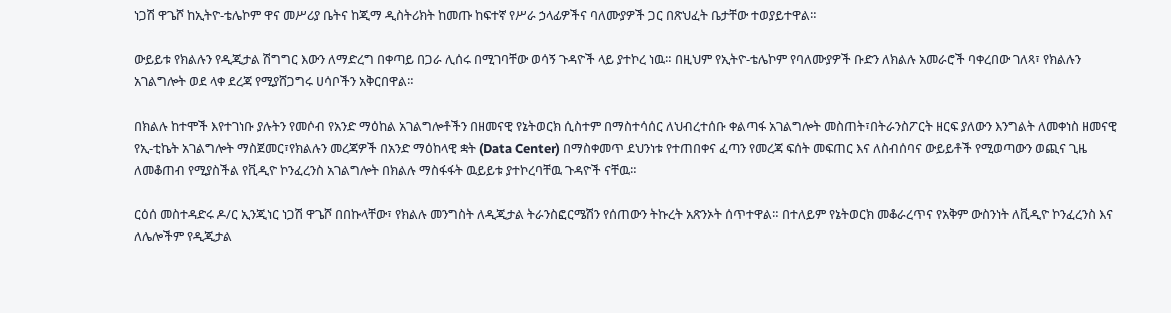ነጋሽ ዋጌሾ ከኢትዮ-ቴሌኮም ዋና መሥሪያ ቤትና ከጂማ ዲስትሪክት ከመጡ ከፍተኛ የሥራ ኃላፊዎችና ባለሙያዎች ጋር በጽህፈት ቤታቸው ተወያይተዋል።

ውይይቱ የክልሉን የዲጂታል ሽግግር እውን ለማድረግ በቀጣይ በጋራ ሊሰሩ በሚገባቸው ወሳኝ ጉዳዮች ላይ ያተኮረ ነዉ። በዚህም የኢትዮ-ቴሌኮም የባለሙያዎች ቡድን ለክልሉ አመራሮች ባቀረበው ገለጻ፣ የክልሉን አገልግሎት ወደ ላቀ ደረጃ የሚያሸጋግሩ ሀሳቦችን አቅርበዋል።

በክልሉ ከተሞች እየተገነቡ ያሉትን የመሶብ የአንድ ማዕከል አገልግሎቶችን በዘመናዊ የኔትወርክ ሲስተም በማስተሳሰር ለህብረተሰቡ ቀልጣፋ አገልግሎት መስጠት፣በትራንስፖርት ዘርፍ ያለውን እንግልት ለመቀነስ ዘመናዊ የኢ-ቲኬት አገልግሎት ማስጀመር፣የክልሉን መረጃዎች በአንድ ማዕከላዊ ቋት (Data Center) በማስቀመጥ ደህንነቱ የተጠበቀና ፈጣን የመረጃ ፍሰት መፍጠር እና ለስብሰባና ውይይቶች የሚወጣውን ወጪና ጊዜ ለመቆጠብ የሚያስችል የቪዲዮ ኮንፈረንስ አገልግሎት በክልሉ ማስፋፋት ዉይይቱ ያተኮረባቸዉ ጉዳዮች ናቸዉ።

ርዕሰ መስተዳድሩ ዶ/ር ኢንጂነር ነጋሽ ዋጌሾ በበኩላቸው፣ የክልሉ መንግስት ለዲጂታል ትራንስፎርሜሽን የሰጠውን ትኩረት አጽንኦት ሰጥተዋል። በተለይም የኔትወርክ መቆራረጥና የአቅም ውስንነት ለቪዲዮ ኮንፈረንስ እና ለሌሎችም የዲጂታል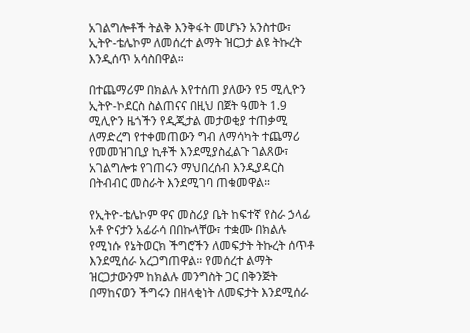አገልግሎቶች ትልቅ እንቅፋት መሆኑን አንስተው፣ ኢትዮ-ቴሌኮም ለመሰረተ ልማት ዝርጋታ ልዩ ትኩረት እንዲሰጥ አሳስበዋል።

በተጨማሪም በክልሉ እየተሰጠ ያለውን የ5 ሚሊዮን ኢትዮ-ኮደርስ ስልጠናና በዚህ በጀት ዓመት 1.9 ሚሊዮን ዜጎችን የዲጂታል መታወቂያ ተጠቃሚ ለማድረግ የተቀመጠውን ግብ ለማሳካት ተጨማሪ የመመዝገቢያ ኪቶች እንደሚያስፈልጉ ገልጸው፣ አገልግሎቱ የገጠሩን ማህበረሰብ እንዲያዳርስ በትብብር መስራት እንደሚገባ ጠቁመዋል።

የኢትዮ-ቴሌኮም ዋና መስሪያ ቤት ከፍተኛ የስራ ኃላፊ አቶ ዮናታን አፊራሳ በበኩላቸው፣ ተቋሙ በክልሉ የሚነሱ የኔትወርክ ችግሮችን ለመፍታት ትኩረት ሰጥቶ እንደሚሰራ አረጋግጠዋል። የመሰረተ ልማት ዝርጋታውንም ከክልሉ መንግስት ጋር በቅንጅት በማከናወን ችግሩን በዘላቂነት ለመፍታት እንደሚሰራ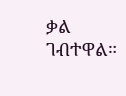ቃል ገብተዋል።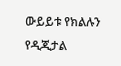ውይይቱ የክልሉን የዲጂታል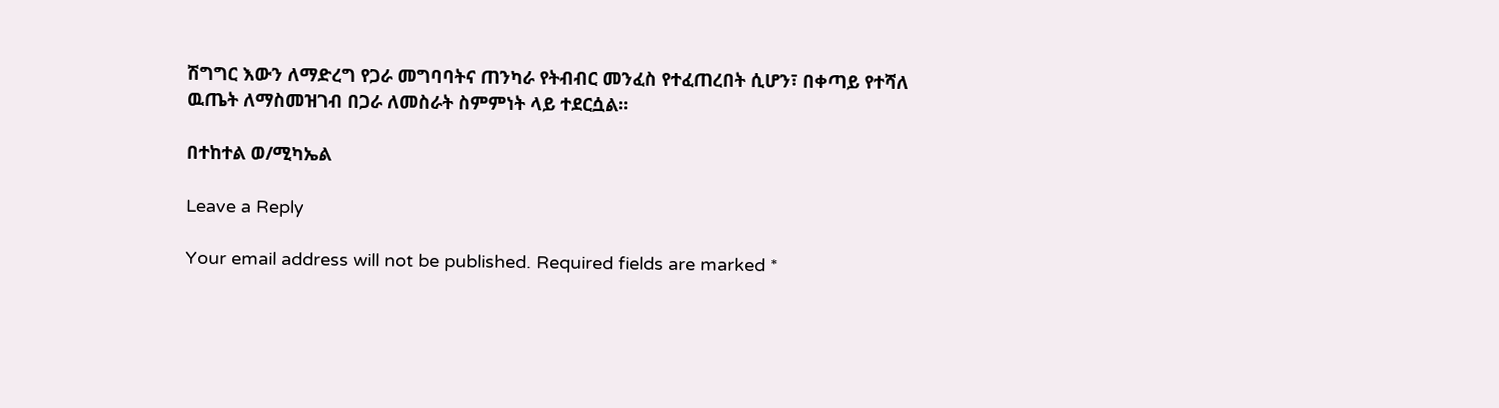ሽግግር እውን ለማድረግ የጋራ መግባባትና ጠንካራ የትብብር መንፈስ የተፈጠረበት ሲሆን፣ በቀጣይ የተሻለ ዉጤት ለማስመዝገብ በጋራ ለመስራት ስምምነት ላይ ተደርሷል።

በተከተል ወ/ሚካኤል

Leave a Reply

Your email address will not be published. Required fields are marked *